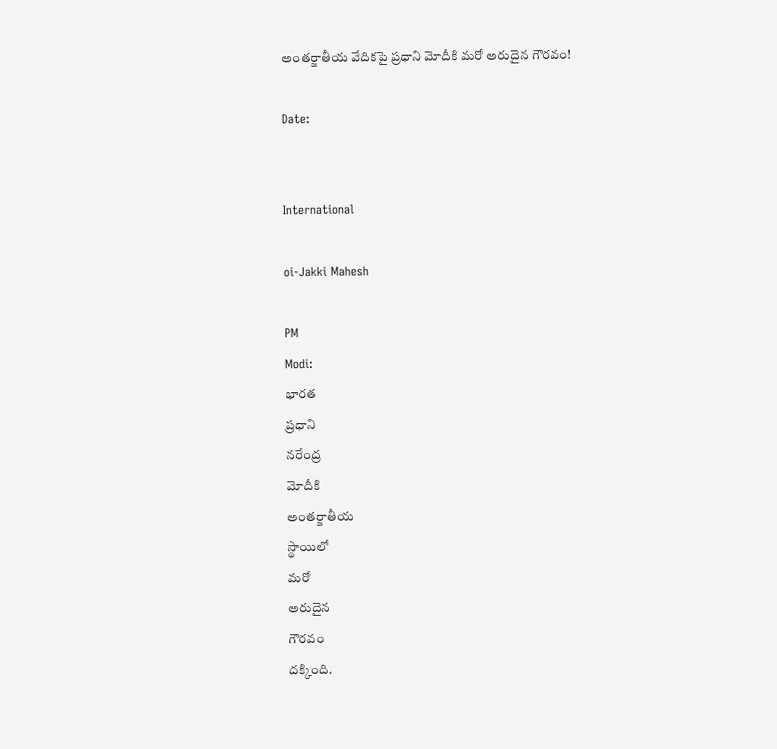అంతర్జాతీయ వేదికపై ప్రధాని మోదీకి మరో అరుదైన గౌరవం!

Date:


International

oi-Jakki Mahesh

PM
Modi:
భారత
ప్రధాని
నరేంద్ర
మోదీకి
అంతర్జాతీయ
స్థాయిలో
మరో
అరుదైన
గౌరవం
దక్కింది.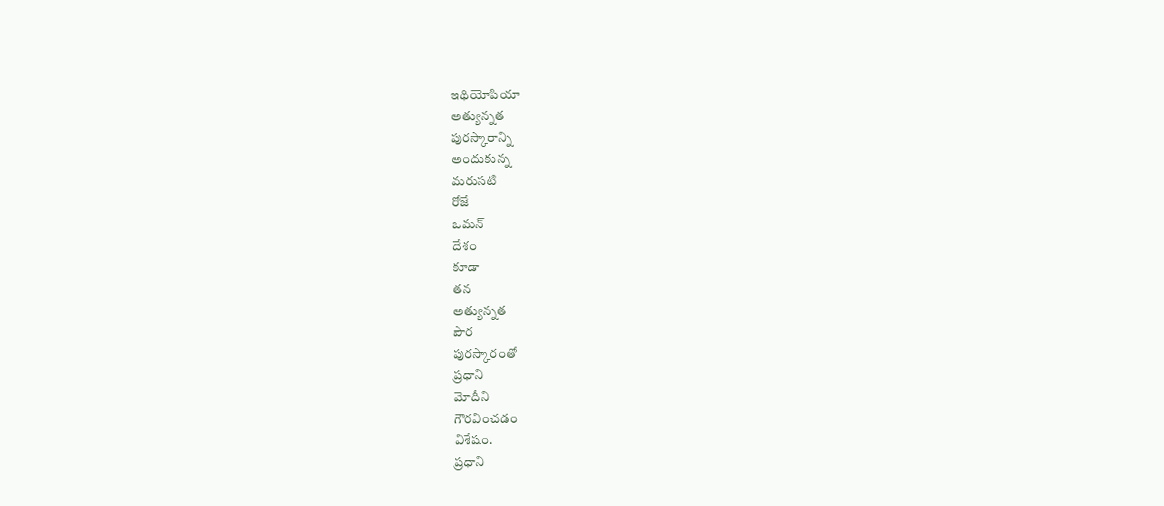ఇథియోపియా
అత్యున్నత
పురస్కారాన్ని
అందుకున్న
మరుసటి
రోజే
ఒమన్
దేశం
కూడా
తన
అత్యున్నత
పౌర
పురస్కారంతో
ప్రధాని
మోదీని
గౌరవించడం
విశేషం.
ప్రధాని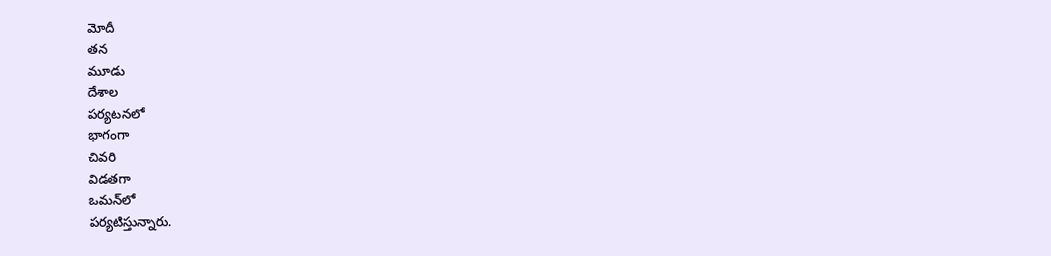మోదీ
తన
మూడు
దేశాల
పర్యటనలో
భాగంగా
చివరి
విడతగా
ఒమన్‌లో
పర్యటిస్తున్నారు.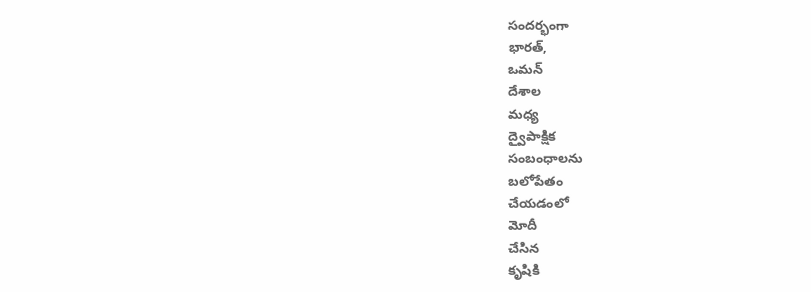సందర్భంగా
భారత్,
ఒమన్
దేశాల
మధ్య
ద్వైపాక్షిక
సంబంధాలను
బలోపేతం
చేయడంలో
మోదీ
చేసిన
కృషికి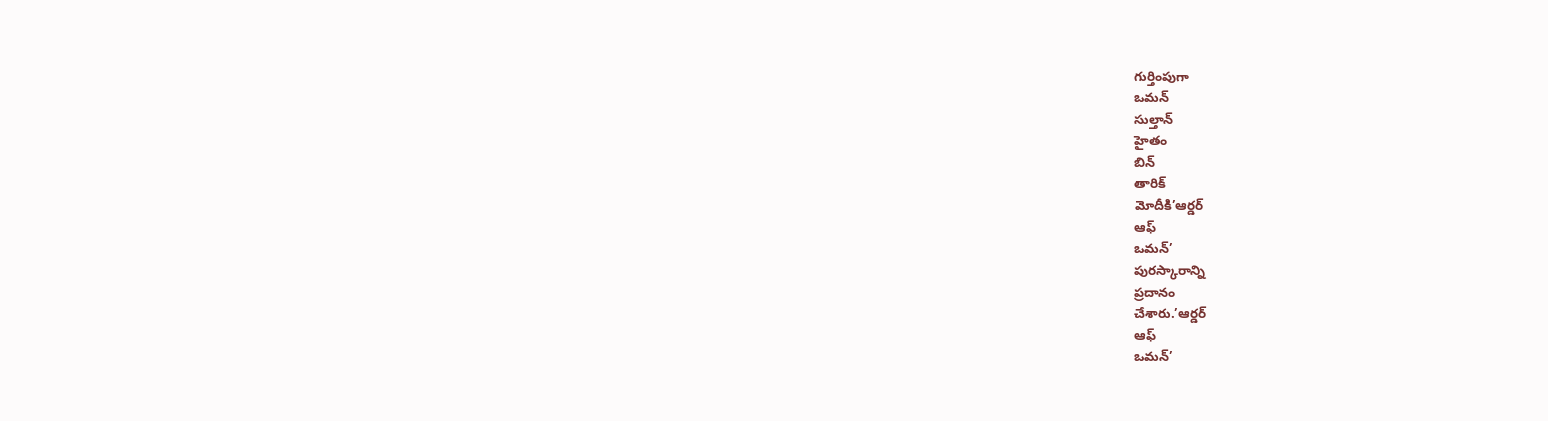గుర్తింపుగా
ఒమన్
సుల్తాన్
హైతం
బిన్
తారిక్
మోదీకి’ఆర్డర్
ఆఫ్
ఒమన్’
పురస్కారాన్ని
ప్రదానం
చేశారు.’ఆర్డర్
ఆఫ్
ఒమన్’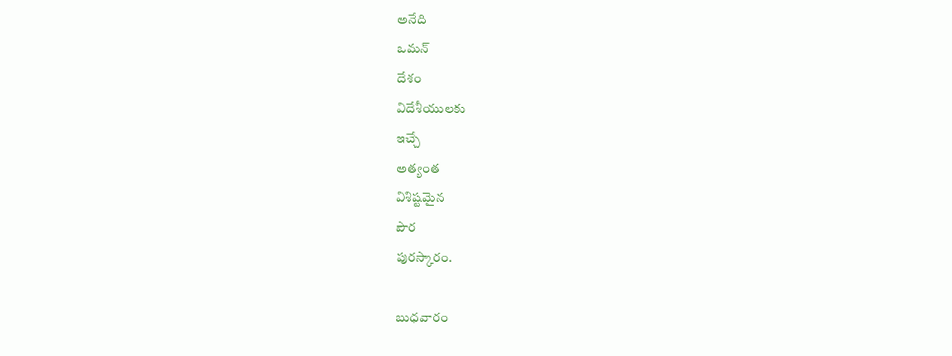అనేది
ఒమన్
దేశం
విదేశీయులకు
ఇచ్చే
అత్యంత
విశిష్టమైన
పౌర
పురస్కారం.

బుధవారం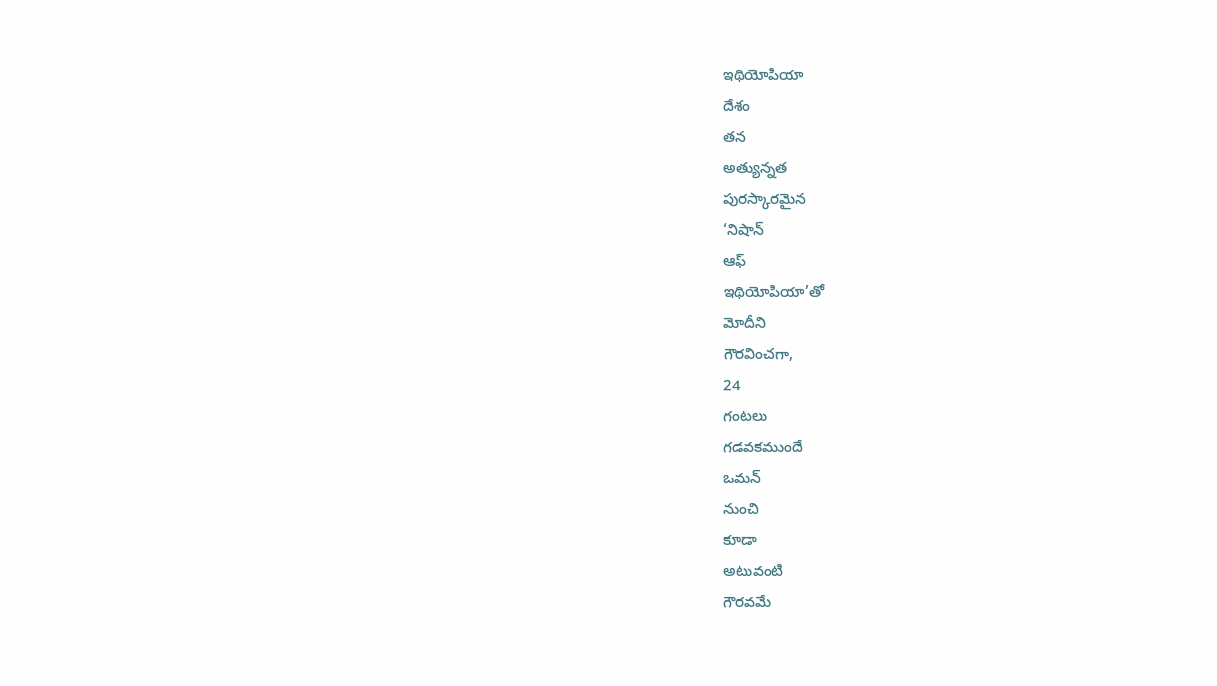ఇథియోపియా
దేశం
తన
అత్యున్నత
పురస్కారమైన
‘నిషాన్
ఆఫ్
ఇథియోపియా’తో
మోదీని
గౌరవించగా,
24
గంటలు
గడవకముందే
ఒమన్
నుంచి
కూడా
అటువంటి
గౌరవమే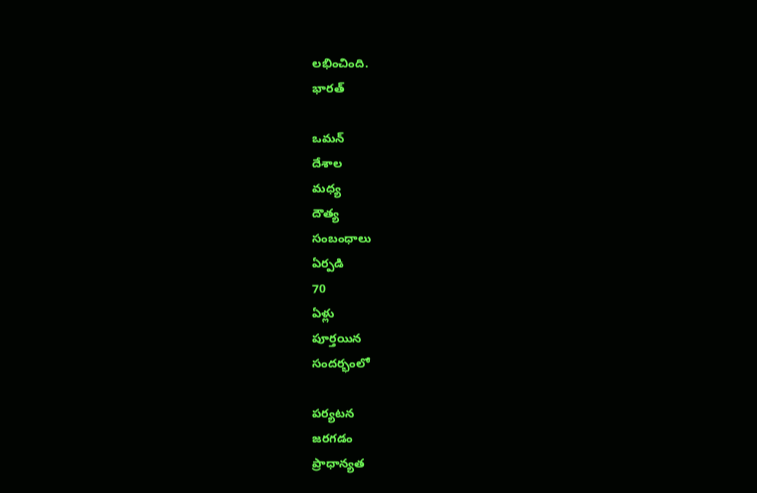లభించింది.
భారత్

ఒమన్
దేశాల
మధ్య
దౌత్య
సంబంధాలు
ఏర్పడి
70
ఏళ్లు
పూర్తయిన
సందర్భంలో

పర్యటన
జరగడం
ప్రాధాన్యత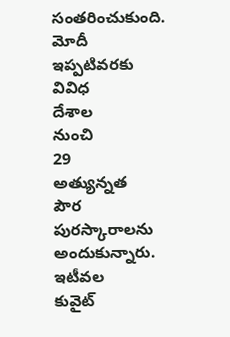సంతరించుకుంది.
మోదీ
ఇప్పటివరకు
వివిధ
దేశాల
నుంచి
29
అత్యున్నత
పౌర
పురస్కారాలను
అందుకున్నారు.
ఇటీవల
కువైట్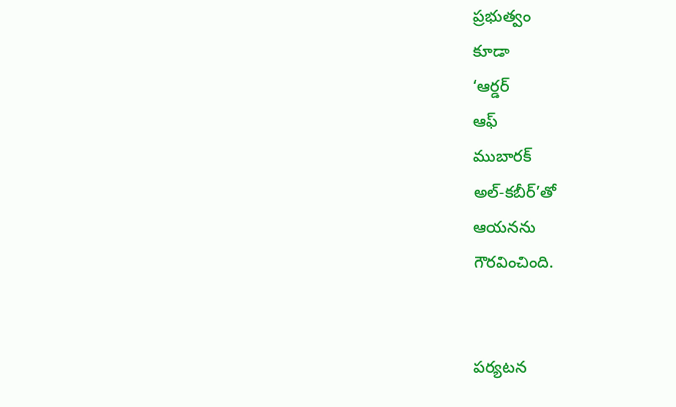ప్రభుత్వం
కూడా
‘ఆర్డర్
ఆఫ్
ముబారక్
అల్-కబీర్’తో
ఆయనను
గౌరవించింది.


పర్యటన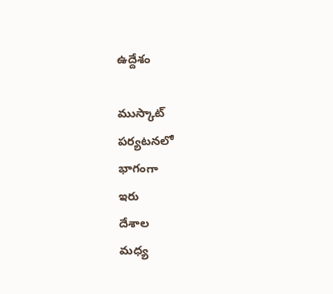ఉద్దేశం

ముస్కాట్
పర్యటనలో
భాగంగా
ఇరు
దేశాల
మధ్య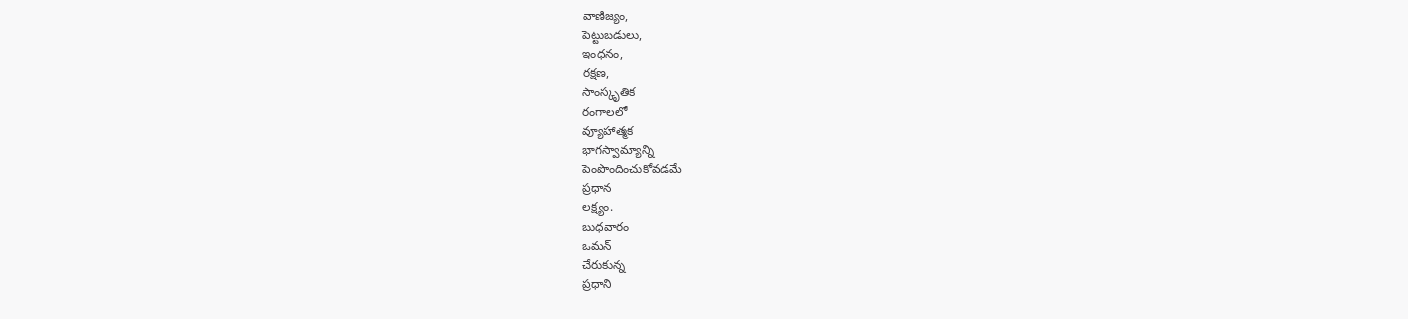వాణిజ్యం,
పెట్టుబడులు,
ఇంధనం,
రక్షణ,
సాంస్కృతిక
రంగాలలో
వ్యూహాత్మక
భాగస్వామ్యాన్ని
పెంపొందించుకోవడమే
ప్రధాన
లక్ష్యం.
బుధవారం
ఒమన్‌
చేరుకున్న
ప్రధాని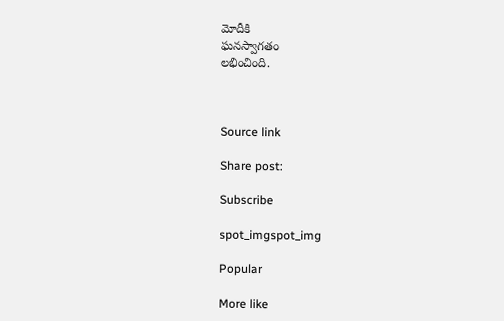మోదీకి
ఘనస్వాగతం
లభించింది.



Source link

Share post:

Subscribe

spot_imgspot_img

Popular

More like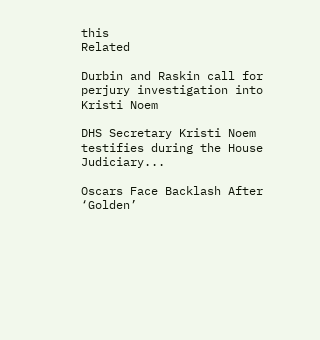this
Related

Durbin and Raskin call for perjury investigation into Kristi Noem

DHS Secretary Kristi Noem testifies during the House Judiciary...

Oscars Face Backlash After ‘Golden’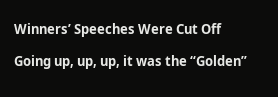Winners’ Speeches Were Cut Off

Going up, up, up, it was the “Golden”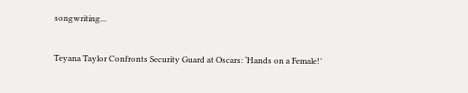songwriting...

Teyana Taylor Confronts Security Guard at Oscars: ‘Hands on a Female!’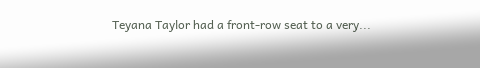Teyana Taylor had a front-row seat to a very...